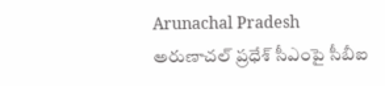Arunachal Pradesh
అరుణాచల్ ప్రధేశ్ సీఎంపై సీబీఐ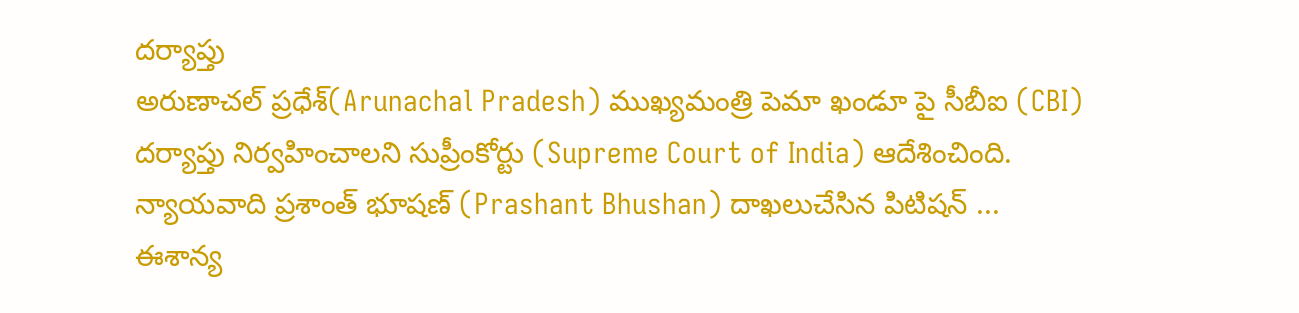దర్యాప్తు
అరుణాచల్ ప్రధేశ్(Arunachal Pradesh) ముఖ్యమంత్రి పెమా ఖండూ పై సీబీఐ (CBI) దర్యాప్తు నిర్వహించాలని సుప్రీంకోర్టు (Supreme Court of India) ఆదేశించింది. న్యాయవాది ప్రశాంత్ భూషణ్ (Prashant Bhushan) దాఖలుచేసిన పిటిషన్ ...
ఈశాన్య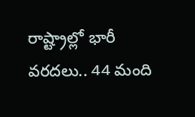రాష్ట్రాల్లో భారీ వరదలు.. 44 మంది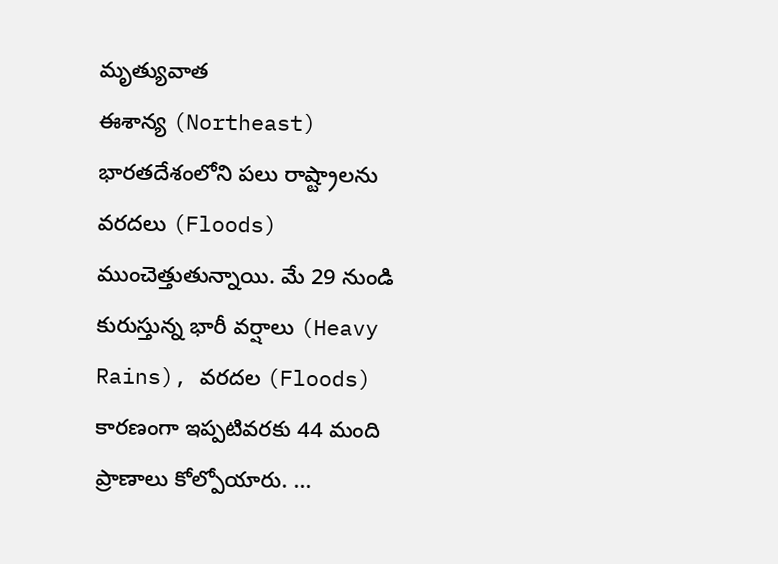మృత్యువాత
ఈశాన్య (Northeast) భారతదేశంలోని పలు రాష్ట్రాలను వరదలు (Floods) ముంచెత్తుతున్నాయి. మే 29 నుండి కురుస్తున్న భారీ వర్షాలు (Heavy Rains), వరదల (Floods) కారణంగా ఇప్పటివరకు 44 మంది ప్రాణాలు కోల్పోయారు. ...